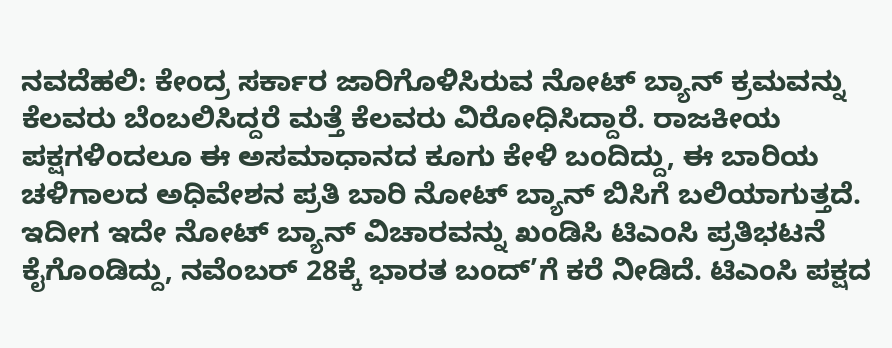ನವದೆಹಲಿ: ಕೇಂದ್ರ ಸರ್ಕಾರ ಜಾರಿಗೊಳಿಸಿರುವ ನೋಟ್ ಬ್ಯಾನ್ ಕ್ರಮವನ್ನು ಕೆಲವರು ಬೆಂಬಲಿಸಿದ್ದರೆ ಮತ್ತೆ ಕೆಲವರು ವಿರೋಧಿಸಿದ್ದಾರೆ. ರಾಜಕೀಯ ಪಕ್ಷಗಳಿಂದಲೂ ಈ ಅಸಮಾಧಾನದ ಕೂಗು ಕೇಳಿ ಬಂದಿದ್ದು, ಈ ಬಾರಿಯ ಚಳಿಗಾಲದ ಅಧಿವೇಶನ ಪ್ರತಿ ಬಾರಿ ನೋಟ್ ಬ್ಯಾನ್ ಬಿಸಿಗೆ ಬಲಿಯಾಗುತ್ತದೆ. ಇದೀಗ ಇದೇ ನೋಟ್ ಬ್ಯಾನ್ ವಿಚಾರವನ್ನು ಖಂಡಿಸಿ ಟಿಎಂಸಿ ಪ್ರತಿಭಟನೆ ಕೈಗೊಂಡಿದ್ದು, ನವೆಂಬರ್ 28ಕ್ಕೆ ಭಾರತ ಬಂದ್’ಗೆ ಕರೆ ನೀಡಿದೆ. ಟಿಎಂಸಿ ಪಕ್ಷದ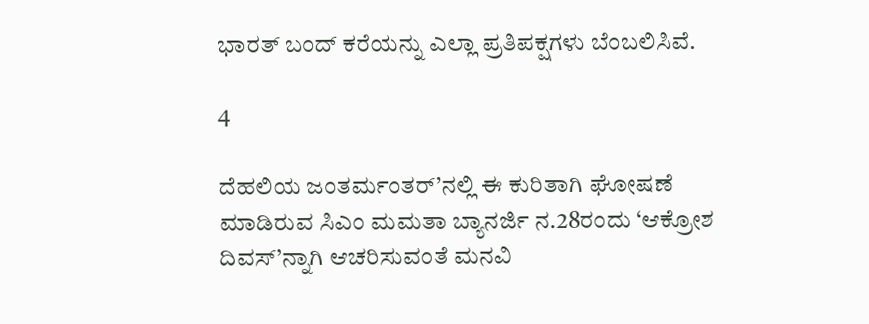ಭಾರತ್ ಬಂದ್ ಕರೆಯನ್ನು ಎಲ್ಲಾ ಪ್ರತಿಪಕ್ಷಗಳು ಬೆಂಬಲಿಸಿವೆ.

4

ದೆಹಲಿಯ ಜಂತರ್ಮಂತರ್’ನಲ್ಲಿ ಈ ಕುರಿತಾಗಿ ಘೋಷಣೆ ಮಾಡಿರುವ ಸಿಎಂ ಮಮತಾ ಬ್ಯಾನರ್ಜಿ ನ.28ರಂದು ‘ಆಕ್ರೋಶ ದಿವಸ್’ನ್ನಾಗಿ ಆಚರಿಸುವಂತೆ ಮನವಿ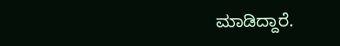ಮಾಡಿದ್ದಾರೆ.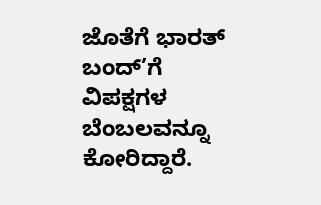ಜೊತೆಗೆ ಭಾರತ್ ಬಂದ್’ಗೆ ವಿಪಕ್ಷಗಳ ಬೆಂಬಲವನ್ನೂ ಕೋರಿದ್ದಾರೆ.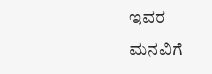ಇವರ ಮನವಿಗೆ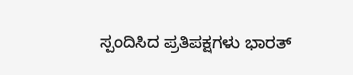ಸ್ಪಂದಿಸಿದ ಪ್ರತಿಪಕ್ಷಗಳು ಭಾರತ್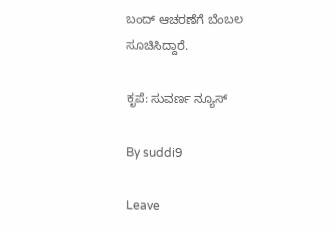ಬಂದ್ ಆಚರಣೆಗೆ ಬೆಂಬಲ ಸೂಚಿಸಿದ್ದಾರೆ.

ಕೃಪೆ: ಸುವರ್ಣ ನ್ಯೂಸ್

By suddi9

Leave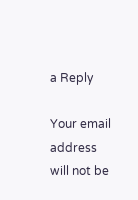a Reply

Your email address will not be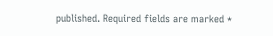published. Required fields are marked *